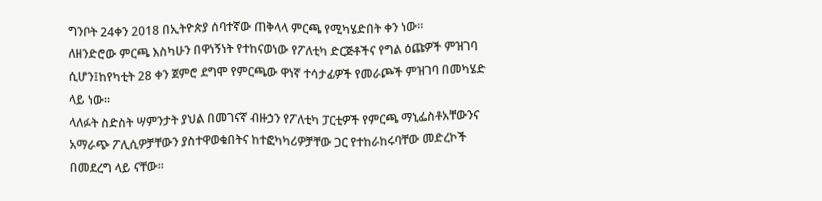ግንቦት 24ቀን 2018 በኢትዮጵያ ሰባተኛው ጠቅላላ ምርጫ የሚካሄድበት ቀን ነው።
ለዘንድሮው ምርጫ እስካሁን በዋነኝነት የተከናወነው የፖለቲካ ድርጅቶችና የግል ዕጩዎች ምዝገባ ሲሆን፤ከየካቲት 28 ቀን ጀምሮ ደግሞ የምርጫው ዋነኛ ተሳታፊዎች የመራጮች ምዝገባ በመካሄድ ላይ ነው።
ላለፉት ስድስት ሣምንታት ያህል በመገናኛ ብዙኃን የፖለቲካ ፓርቲዎች የምርጫ ማኒፌስቶአቸውንና አማራጭ ፖሊሲዎቻቸውን ያስተዋወቁበትና ከተፎካካሪዎቻቸው ጋር የተከራከሩባቸው መድረኮች በመደረግ ላይ ናቸው።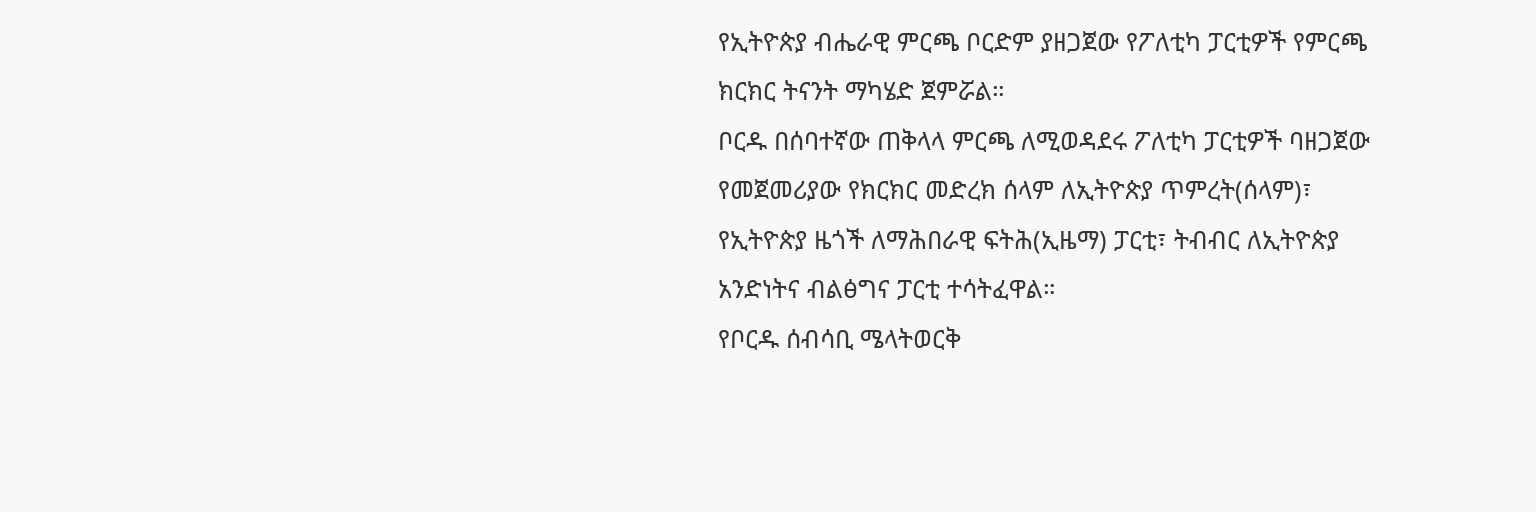የኢትዮጵያ ብሔራዊ ምርጫ ቦርድም ያዘጋጀው የፖለቲካ ፓርቲዎች የምርጫ ክርክር ትናንት ማካሄድ ጀምሯል።
ቦርዱ በሰባተኛው ጠቅላላ ምርጫ ለሚወዳደሩ ፖለቲካ ፓርቲዎች ባዘጋጀው የመጀመሪያው የክርክር መድረክ ሰላም ለኢትዮጵያ ጥምረት(ሰላም)፣ የኢትዮጵያ ዜጎች ለማሕበራዊ ፍትሕ(ኢዜማ) ፓርቲ፣ ትብብር ለኢትዮጵያ አንድነትና ብልፅግና ፓርቲ ተሳትፈዋል።
የቦርዱ ሰብሳቢ ሜላትወርቅ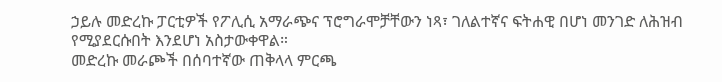ኃይሉ መድረኩ ፓርቲዎች የፖሊሲ አማራጭና ፕሮግራሞቻቸውን ነጻ፣ ገለልተኛና ፍትሐዊ በሆነ መንገድ ለሕዝብ የሚያደርሱበት እንደሆነ አስታውቀዋል።
መድረኩ መራጮች በሰባተኛው ጠቅላላ ምርጫ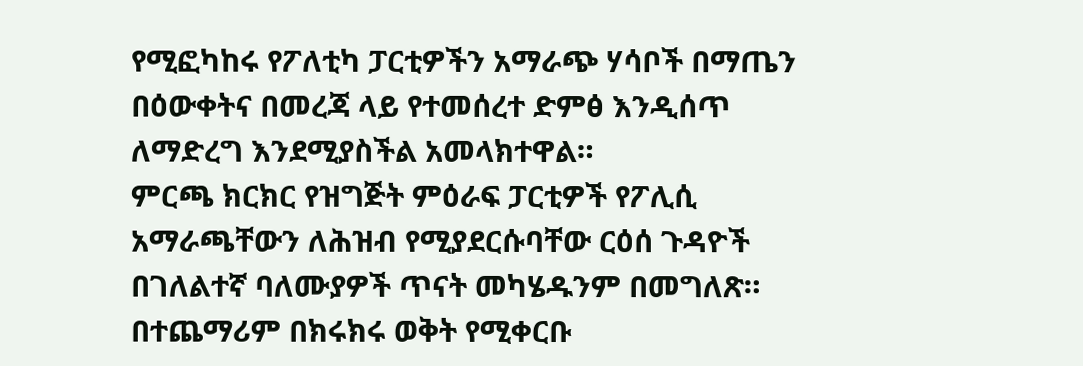የሚፎካከሩ የፖለቲካ ፓርቲዎችን አማራጭ ሃሳቦች በማጤን በዕውቀትና በመረጃ ላይ የተመሰረተ ድምፅ እንዲሰጥ ለማድረግ እንደሚያስችል አመላክተዋል።
ምርጫ ክርክር የዝግጅት ምዕራፍ ፓርቲዎች የፖሊሲ አማራጫቸውን ለሕዝብ የሚያደርሱባቸው ርዕሰ ጉዳዮች በገለልተኛ ባለሙያዎች ጥናት መካሄዱንም በመግለጽ።
በተጨማሪም በክሩክሩ ወቅት የሚቀርቡ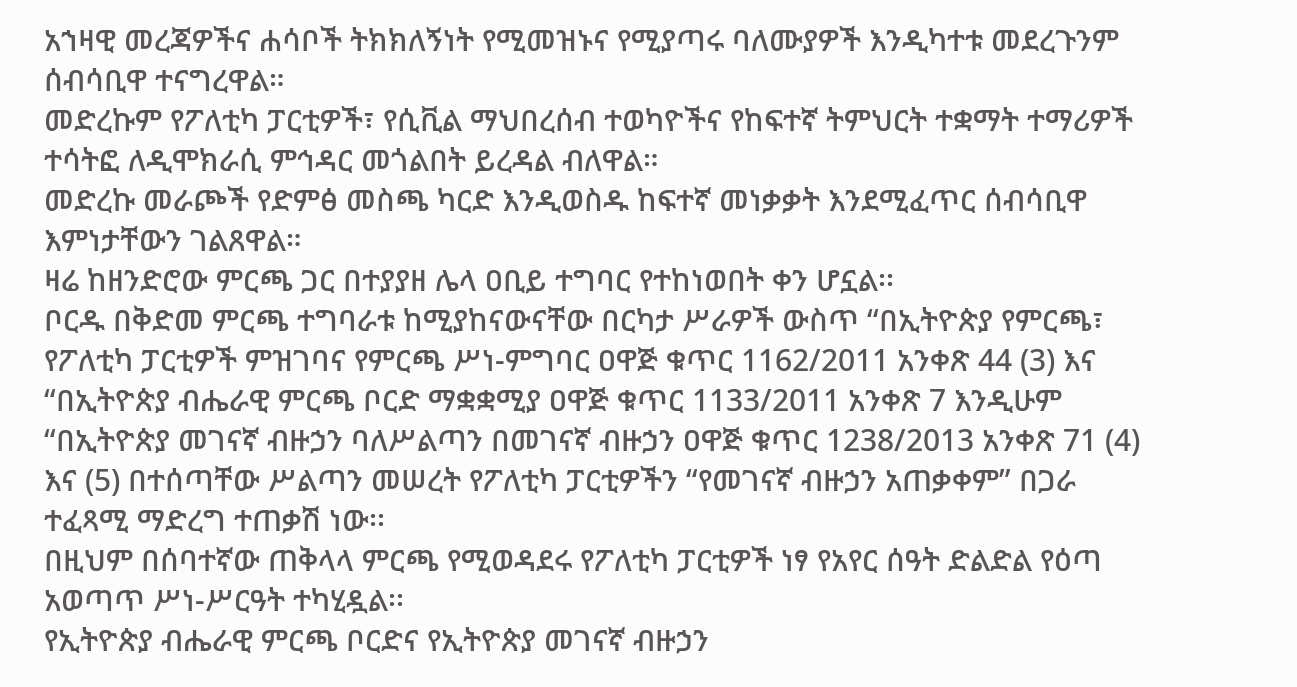አኀዛዊ መረጃዎችና ሐሳቦች ትክክለኝነት የሚመዝኑና የሚያጣሩ ባለሙያዎች እንዲካተቱ መደረጉንም ሰብሳቢዋ ተናግረዋል።
መድረኩም የፖለቲካ ፓርቲዎች፣ የሲቪል ማህበረሰብ ተወካዮችና የከፍተኛ ትምህርት ተቋማት ተማሪዎች ተሳትፎ ለዲሞክራሲ ምኅዳር መጎልበት ይረዳል ብለዋል።
መድረኩ መራጮች የድምፅ መስጫ ካርድ እንዲወስዱ ከፍተኛ መነቃቃት እንደሚፈጥር ሰብሳቢዋ እምነታቸውን ገልጸዋል።
ዛሬ ከዘንድሮው ምርጫ ጋር በተያያዘ ሌላ ዐቢይ ተግባር የተከነወበት ቀን ሆኗል፡፡
ቦርዱ በቅድመ ምርጫ ተግባራቱ ከሚያከናውናቸው በርካታ ሥራዎች ውስጥ “በኢትዮጵያ የምርጫ፣ የፖለቲካ ፓርቲዎች ምዝገባና የምርጫ ሥነ-ምግባር ዐዋጅ ቁጥር 1162/2011 አንቀጽ 44 (3) እና “በኢትዮጵያ ብሔራዊ ምርጫ ቦርድ ማቋቋሚያ ዐዋጅ ቁጥር 1133/2011 አንቀጽ 7 እንዲሁም “በኢትዮጵያ መገናኛ ብዙኃን ባለሥልጣን በመገናኛ ብዙኃን ዐዋጅ ቁጥር 1238/2013 አንቀጽ 71 (4) እና (5) በተሰጣቸው ሥልጣን መሠረት የፖለቲካ ፓርቲዎችን “የመገናኛ ብዙኃን አጠቃቀም” በጋራ ተፈጻሚ ማድረግ ተጠቃሽ ነው፡፡
በዚህም በሰባተኛው ጠቅላላ ምርጫ የሚወዳደሩ የፖለቲካ ፓርቲዎች ነፃ የአየር ሰዓት ድልድል የዕጣ አወጣጥ ሥነ-ሥርዓት ተካሂዷል፡፡
የኢትዮጵያ ብሔራዊ ምርጫ ቦርድና የኢትዮጵያ መገናኛ ብዙኃን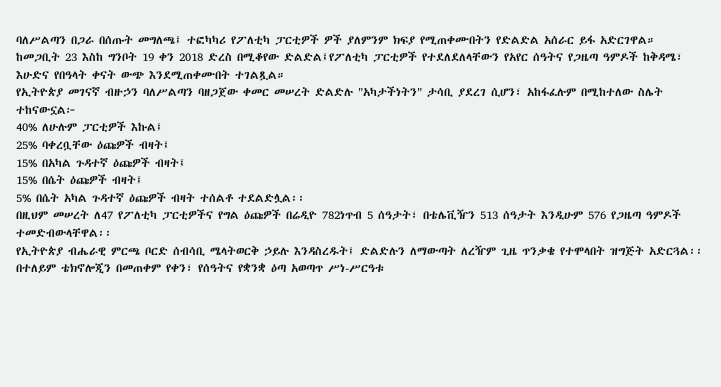ባለሥልጣን በጋራ በሰጡት መግለጫ፤ ተፎካካሪ የፖለቲካ ፓርቲዎች ዎች ያለምንም ክፍያ የሚጠቀሙበትን የድልድል አሰራር ይፋ አድርገዋል።
ከመጋቢት 23 እስከ ግንቦት 19 ቀን 2018 ድረስ በሚቆየው ድልድል፤የፖለቲካ ፓርቲዎች የተደለደለላቸውን የአየር ሰዓትና የጋዜጣ ዓምዶች ከቅዳሜ፣ እሁድና የበዓላት ቀናት ውጭ እንደሚጠቀሙበት ተገልጿል።
የኢትዮጵያ መገናኛ ብዙኃን ባለሥልጣን ባዘጋጀው ቀመር መሠረት ድልድሉ "አካታችነትን" ታሳቢ ያደረገ ሲሆን፣ አከፋፈሉም በሚከተለው ስሌት ተከናውኗል፦
40% ለሁሉም ፓርቲዎች እኩል፤
25% ባቀረቧቸው ዕጩዎች ብዛት፤
15% በአካል ጉዳተኛ ዕጩዎች ብዛት፤
15% በሴት ዕጩዎች ብዛት፤
5% በሴት አካል ጉዳተኛ ዕጩዎች ብዛት ተሰልቶ ተደልድሏል፡፡
በዚህም መሠረት ለ47 የፖለቲካ ፓርቲዎችና የግል ዕጩዎች በሬዲዮ 782ነጥብ 5 ሰዓታት፣ በቴሌቪዥን 513 ሰዓታት እንዲሁም 576 የጋዜጣ ዓምዶች ተመድብውላቸዋል፡፡
የኢትዮጵያ ብሔራዊ ምርጫ ቦርድ ሰብሳቢ ሜላትወርቅ ኃይሉ እንዳስረዱት፤ ድልድሉን ለማውጣት ለረዥም ጊዜ ጥንቃቄ የተሞላበት ዝግጅት አድርጓል፡፡
በተለይም ቴክኖሎጂን በመጠቀም የቀን፣ የሰዓትና የቋንቋ ዕጣ አወጣጥ ሥነ-ሥርዓቱ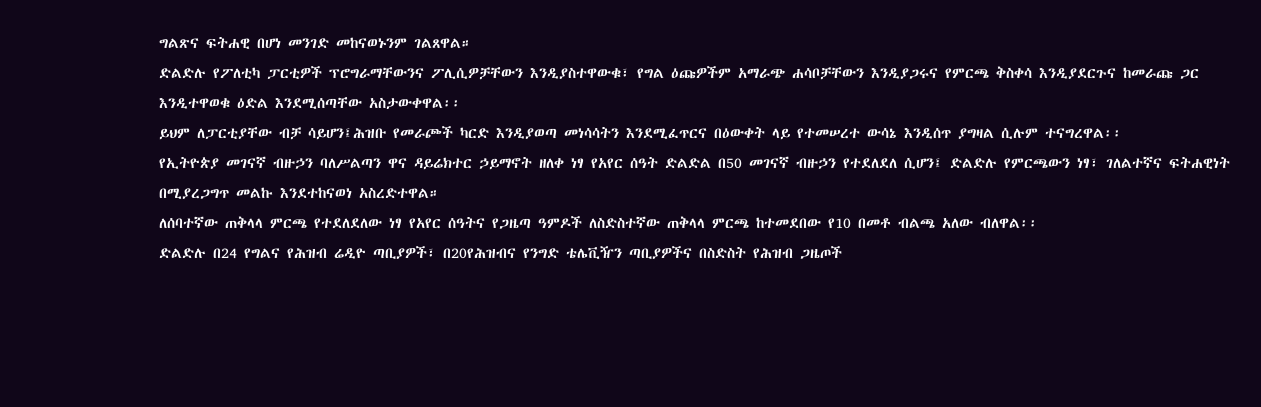ግልጽና ፍትሐዊ በሆነ መንገድ መከናወኑንም ገልጸዋል።
ድልድሉ የፖለቲካ ፓርቲዎች ፕሮግራማቸውንና ፖሊሲዎቻቸውን እንዲያስተዋውቁ፣ የግል ዕጩዎችም አማራጭ ሐሳቦቻቸውን እንዲያጋሩና የምርጫ ቅስቀሳ እንዲያደርጉና ከመራጩ ጋር እንዲተዋወቁ ዕድል እንደሚሰጣቸው አስታውቀዋል፡፡
ይህም ለፓርቲያቸው ብቻ ሳይሆን፤ሕዝቡ የመራጮች ካርድ እንዲያወጣ መነሳሳትን እንደሚፈጥርና በዕውቀት ላይ የተመሠረተ ውሳኔ እንዲሰጥ ያግዛል ሲሉም ተናግረዋል፡፡
የኢትዮጵያ መገናኛ ብዙኃን ባለሥልጣን ዋና ዳይሬክተር ኃይማኖት ዘለቀ ነፃ የአየር ሰዓት ድልድል በ50 መገናኛ ብዙኃን የተደለደለ ሲሆን፤ ድልድሉ የምርጫውን ነፃ፣ ገለልተኛና ፍትሐዊነት በሚያረጋግጥ መልኩ እንደተከናወነ አስረድተዋል።
ለሰባተኛው ጠቅላላ ምርጫ የተደለደለው ነፃ የአየር ሰዓትና የጋዜጣ ዓምዶች ለስድስተኛው ጠቅላላ ምርጫ ከተመደበው የ10 በመቶ ብልጫ አለው ብለዋል፡፡
ድልድሉ በ24 የግልና የሕዝብ ሬዲዮ ጣቢያዎች፣ በ20የሕዝብና የንግድ ቴሌቪዥን ጣቢያዎችና በስድስት የሕዝብ ጋዜጦች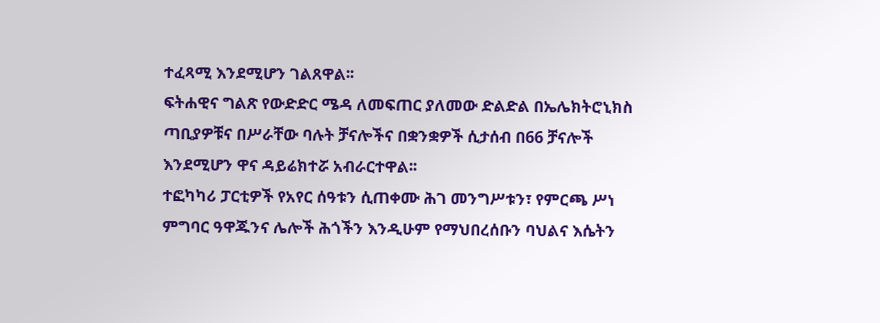ተፈጻሚ እንደሚሆን ገልጸዋል፡፡
ፍትሐዊና ግልጽ የውድድር ሜዳ ለመፍጠር ያለመው ድልድል በኤሌክትሮኒክስ ጣቢያዎቹና በሥራቸው ባሉት ቻናሎችና በቋንቋዎች ሲታሰብ በ66 ቻናሎች እንደሚሆን ዋና ዳይሬክተሯ አብራርተዋል፡፡
ተፎካካሪ ፓርቲዎች የአየር ሰዓቱን ሲጠቀሙ ሕገ መንግሥቱን፣ የምርጫ ሥነ ምግባር ዓዋጁንና ሌሎች ሕጎችን እንዲሁም የማህበረሰቡን ባህልና እሴትን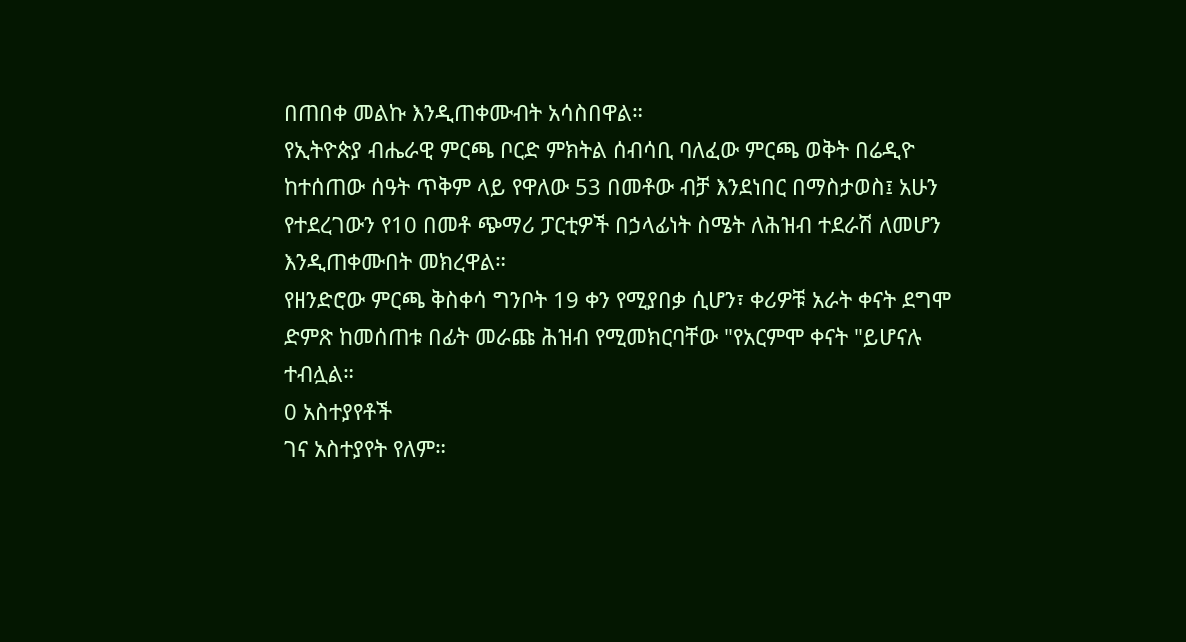በጠበቀ መልኩ እንዲጠቀሙብት አሳስበዋል።
የኢትዮጵያ ብሔራዊ ምርጫ ቦርድ ምክትል ሰብሳቢ ባለፈው ምርጫ ወቅት በሬዲዮ ከተሰጠው ሰዓት ጥቅም ላይ የዋለው 53 በመቶው ብቻ እንደነበር በማስታወስ፤ አሁን የተደረገውን የ10 በመቶ ጭማሪ ፓርቲዎች በኃላፊነት ስሜት ለሕዝብ ተደራሽ ለመሆን እንዲጠቀሙበት መክረዋል።
የዘንድሮው ምርጫ ቅስቀሳ ግንቦት 19 ቀን የሚያበቃ ሲሆን፣ ቀሪዎቹ አራት ቀናት ደግሞ ድምጽ ከመሰጠቱ በፊት መራጩ ሕዝብ የሚመክርባቸው "የአርምሞ ቀናት "ይሆናሉ ተብሏል።
0 አስተያየቶች
ገና አስተያየት የለም።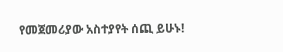የመጀመሪያው አስተያየት ሰጪ ይሁኑ!